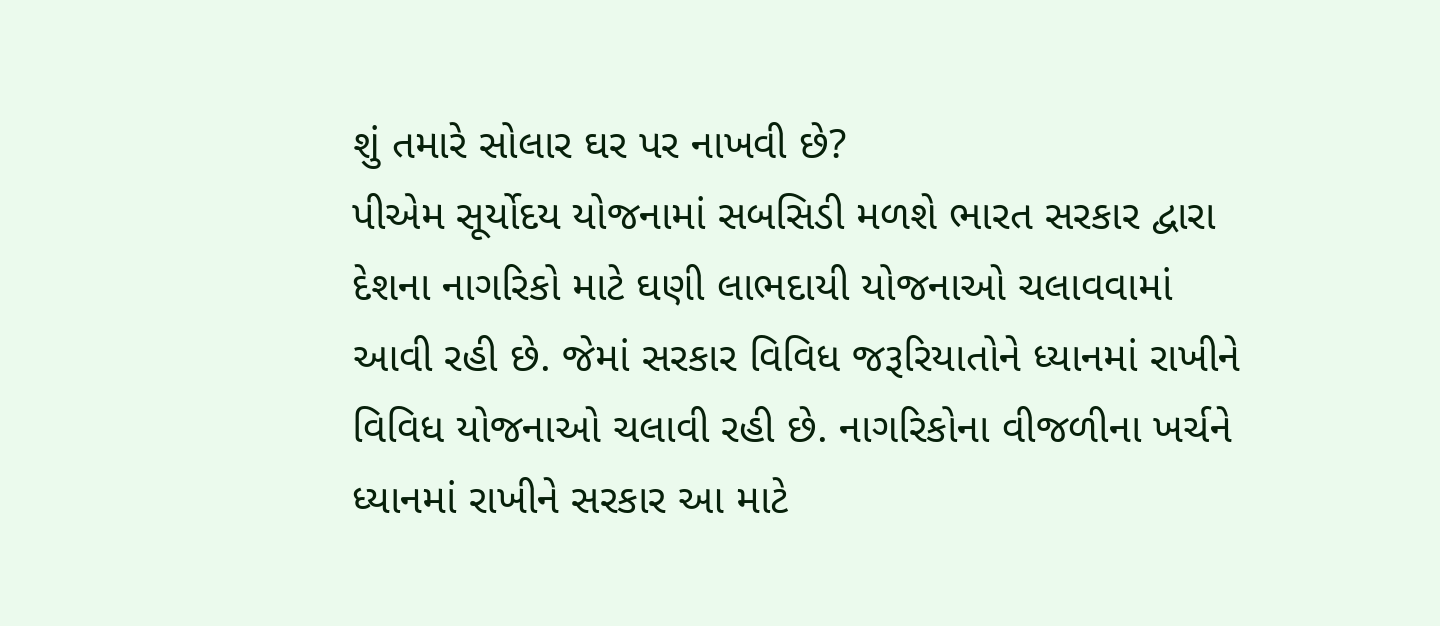શું તમારે સોલાર ઘર પર નાખવી છે?
પીએમ સૂર્યોદય યોજનામાં સબસિડી મળશે ભારત સરકાર દ્વારા દેશના નાગરિકો માટે ઘણી લાભદાયી યોજનાઓ ચલાવવામાં આવી રહી છે. જેમાં સરકાર વિવિધ જરૂરિયાતોને ધ્યાનમાં રાખીને વિવિધ યોજનાઓ ચલાવી રહી છે. નાગરિકોના વીજળીના ખર્ચને ધ્યાનમાં રાખીને સરકાર આ માટે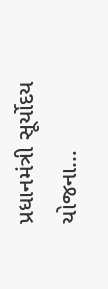પ્રધાનમંત્રી સૂર્યોદય યોજના…